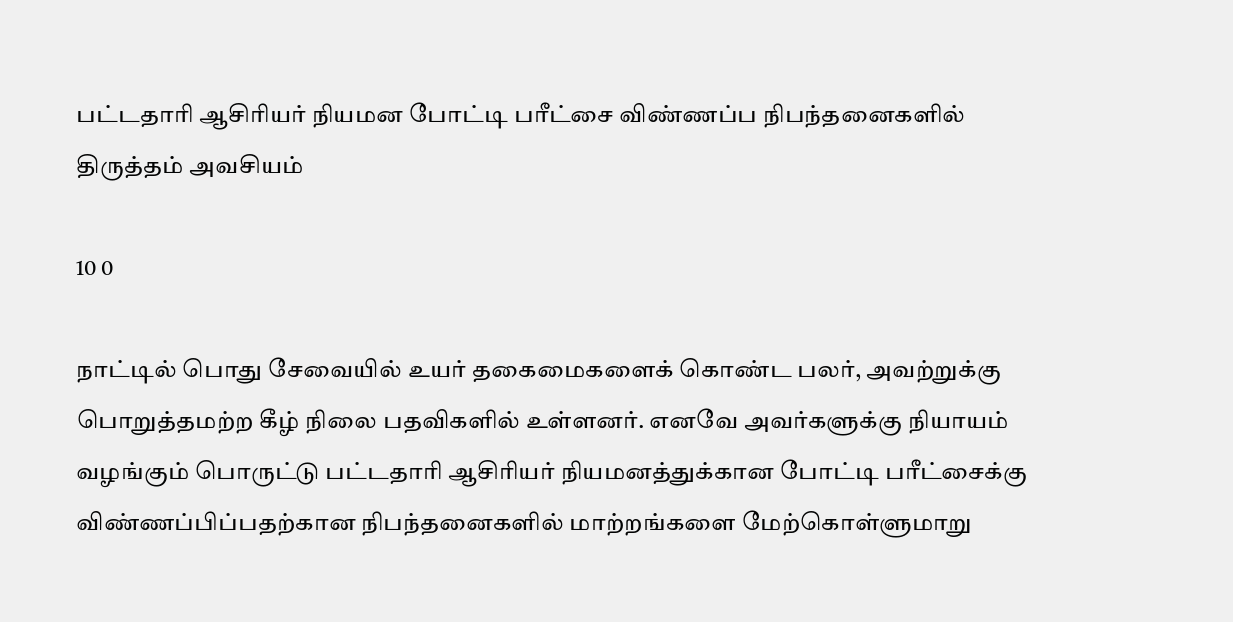பட்டதாரி ஆசிரியர் நியமன போட்டி பரீட்சை விண்ணப்ப நிபந்தனைகளில் திருத்தம் அவசியம்

10 0

நாட்டில் பொது சேவையில் உயர் தகைமைகளைக் கொண்ட பலர், அவற்றுக்கு பொறுத்தமற்ற கீழ் நிலை பதவிகளில் உள்ளனர். எனவே அவர்களுக்கு நியாயம் வழங்கும் பொருட்டு பட்டதாரி ஆசிரியர் நியமனத்துக்கான போட்டி பரீட்சைக்கு விண்ணப்பிப்பதற்கான நிபந்தனைகளில் மாற்றங்களை மேற்கொள்ளுமாறு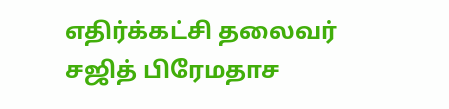எதிர்க்கட்சி தலைவர் சஜித் பிரேமதாச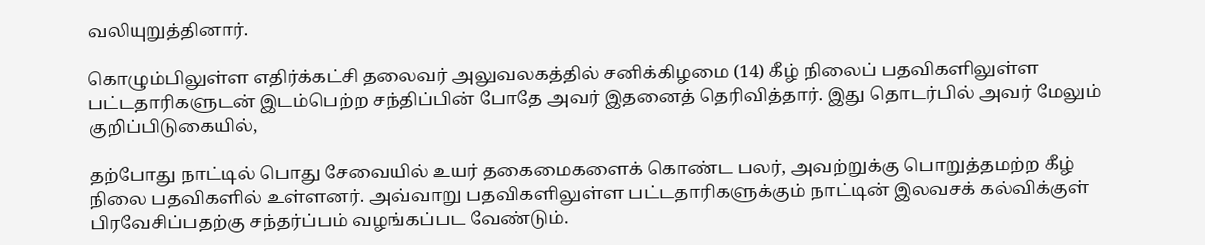வலியுறுத்தினார்.

கொழும்பிலுள்ள எதிர்க்கட்சி தலைவர் அலுவலகத்தில் சனிக்கிழமை (14) கீழ் நிலைப் பதவிகளிலுள்ள பட்டதாரிகளுடன் இடம்பெற்ற சந்திப்பின் போதே அவர் இதனைத் தெரிவித்தார். இது தொடர்பில் அவர் மேலும் குறிப்பிடுகையில்,

தற்போது நாட்டில் பொது சேவையில் உயர் தகைமைகளைக் கொண்ட பலர், அவற்றுக்கு பொறுத்தமற்ற கீழ் நிலை பதவிகளில் உள்ளனர். அவ்வாறு பதவிகளிலுள்ள பட்டதாரிகளுக்கும் நாட்டின் இலவசக் கல்விக்குள் பிரவேசிப்பதற்கு சந்தர்ப்பம் வழங்கப்பட வேண்டும்.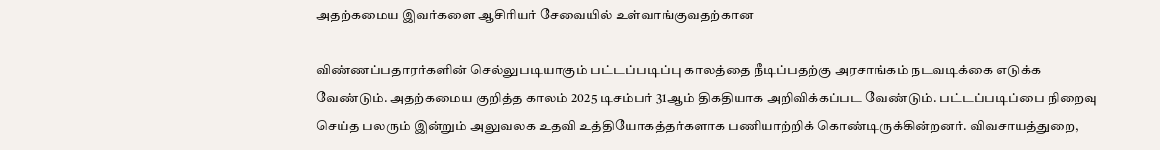அதற்கமைய இவர்களை ஆசிரியர் சேவையில் உள்வாங்குவதற்கான

விண்ணப்பதாரர்களின் செல்லுபடியாகும் பட்டப்படிப்பு காலத்தை நீடிப்பதற்கு அரசாங்கம் நடவடிக்கை எடுக்க வேண்டும். அதற்கமைய குறித்த காலம் 2025 டிசம்பர் 31ஆம் திகதியாக அறிவிக்கப்பட வேண்டும். பட்டப்படிப்பை நிறைவு செய்த பலரும் இன்றும் அலுவலக உதவி உத்தியோகத்தர்களாக பணியாற்றிக் கொண்டிருக்கின்றனர். விவசாயத்துறை,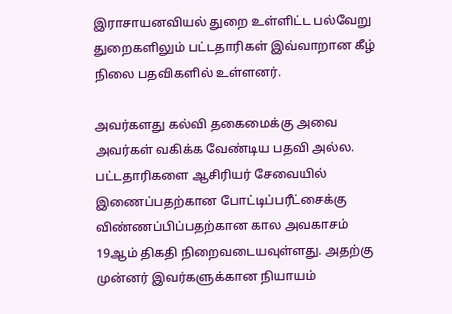இராசாயனவியல் துறை உள்ளிட்ட பல்வேறு துறைகளிலும் பட்டதாரிகள் இவ்வாறான கீழ் நிலை பதவிகளில் உள்ளனர்.

அவர்களது கல்வி தகைமைக்கு அவை அவர்கள் வகிக்க வேண்டிய பதவி அல்ல. பட்டதாரிகளை ஆசிரியர் சேவையில் இணைப்பதற்கான போட்டிப்பரீட்சைக்கு விண்ணப்பிப்பதற்கான கால அவகாசம் 19ஆம் திகதி நிறைவடையவுள்ளது. அதற்கு முன்னர் இவர்களுக்கான நியாயம்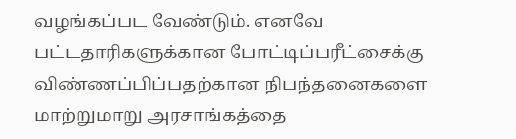வழங்கப்பட வேண்டும். எனவே பட்டதாரிகளுக்கான போட்டிப்பரீட்சைக்கு விண்ணப்பிப்பதற்கான நிபந்தனைகளை மாற்றுமாறு அரசாங்கத்தை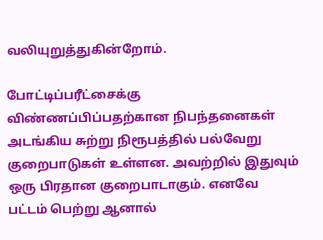வலியுறுத்துகின்றோம்.

போட்டிப்பரீட்சைக்கு விண்ணப்பிப்பதற்கான நிபந்தனைகள் அடங்கிய சுற்று நிரூபத்தில் பல்வேறு குறைபாடுகள் உள்ளன. அவற்றில் இதுவும் ஒரு பிரதான குறைபாடாகும். எனவே பட்டம் பெற்று ஆனால்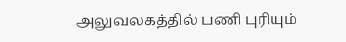அலுவலகத்தில் பணி புரியும்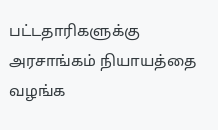பட்டதாரிகளுக்கு அரசாங்கம் நியாயத்தை வழங்க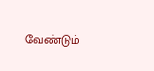வேண்டும்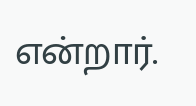என்றார்.